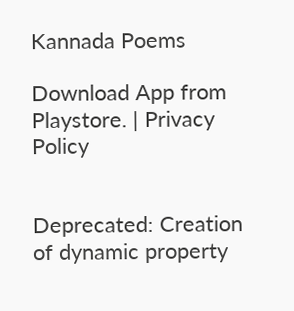Kannada Poems

Download App from Playstore. | Privacy Policy


Deprecated: Creation of dynamic property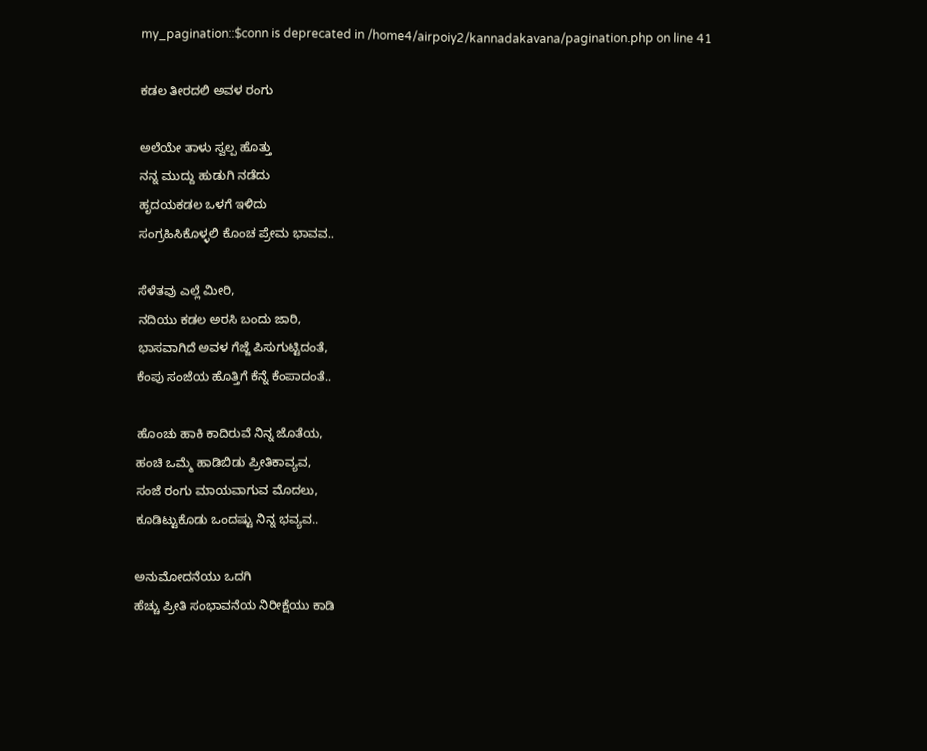my_pagination::$conn is deprecated in /home4/airpoiy2/kannadakavana/pagination.php on line 41

ಕಡಲ ತೀರದಲಿ ಅವಳ ರಂಗು

ಅಲೆಯೇ ತಾಳು ಸ್ವಲ್ಪ ಹೊತ್ತು
ನನ್ನ ಮುದ್ದು ಹುಡುಗಿ ನಡೆದು
ಹೃದಯಕಡಲ ಒಳಗೆ ಇಳಿದು
ಸಂಗ್ರಹಿಸಿಕೊಳ್ಳಲಿ ಕೊಂಚ ಪ್ರೇಮ ಭಾವವ..

ಸೆಳೆತವು ಎಲ್ಲೆ ಮೀರಿ,
ನದಿಯು ಕಡಲ ಅರಸಿ ಬಂದು ಜಾರಿ,
ಭಾಸವಾಗಿದೆ ಅವಳ ಗೆಜ್ಜೆ ಪಿಸುಗುಟ್ಟಿದಂತೆ,
ಕೆಂಪು ಸಂಜೆಯ ಹೊತ್ತಿಗೆ ಕೆನ್ನೆ ಕೆಂಪಾದಂತೆ..

ಹೊಂಚು ಹಾಕಿ ಕಾದಿರುವೆ ನಿನ್ನ ಜೊತೆಯ,
ಹಂಚಿ ಒಮ್ಮೆ ಹಾಡಿಬಿಡು ಪ್ರೀತಿಕಾವ್ಯವ,
ಸಂಜೆ ರಂಗು ಮಾಯವಾಗುವ ಮೊದಲು,
ಕೂಡಿಟ್ಟುಕೊಡು ಒಂದಷ್ಟು ನಿನ್ನ ಭವ್ಯವ..

ಅನುಮೋದನೆಯು ಒದಗಿ
ಹೆಚ್ಚು ಪ್ರೀತಿ ಸಂಭಾವನೆಯ ನಿರೀಕ್ಷೆಯು ಕಾಡಿ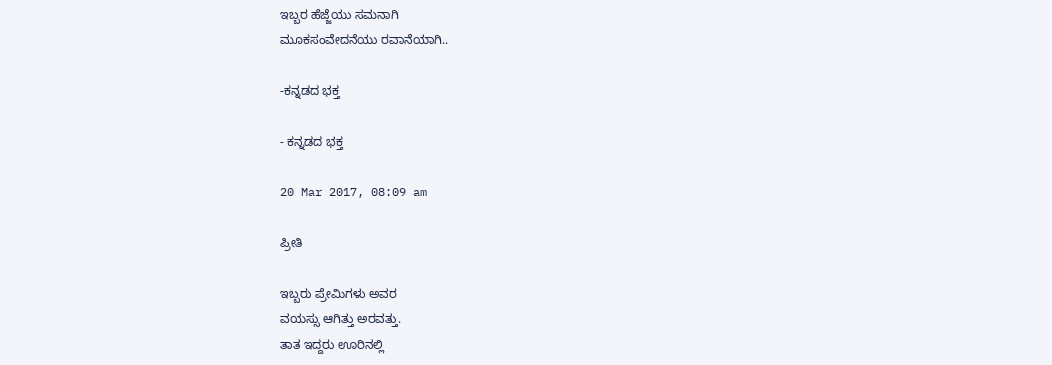ಇಬ್ಬರ ಹೆಜ್ಜೆಯು ಸಮನಾಗಿ
ಮೂಕಸಂವೇದನೆಯು ರವಾನೆಯಾಗಿ..

-ಕನ್ನಡದ ಭಕ್ತ

- ಕನ್ನಡದ ಭಕ್ತ

20 Mar 2017, 08:09 am

ಪ್ರೀತಿ

ಇಬ್ಬರು ಪ್ರೇಮಿಗಳು ಅವರ
ವಯಸ್ಸು ಆಗಿತ್ತು ಅರವತ್ತು.
ತಾತ ಇದ್ದರು ಊರಿನಲ್ಲಿ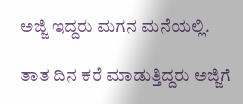ಅಜ್ಜಿ ಇದ್ದರು ಮಗನ ಮನೆಯಲ್ಲಿ.

ತಾತ ದಿನ ಕರೆ ಮಾಡುತ್ತಿದ್ದರು ಅಜ್ಜಿಗೆ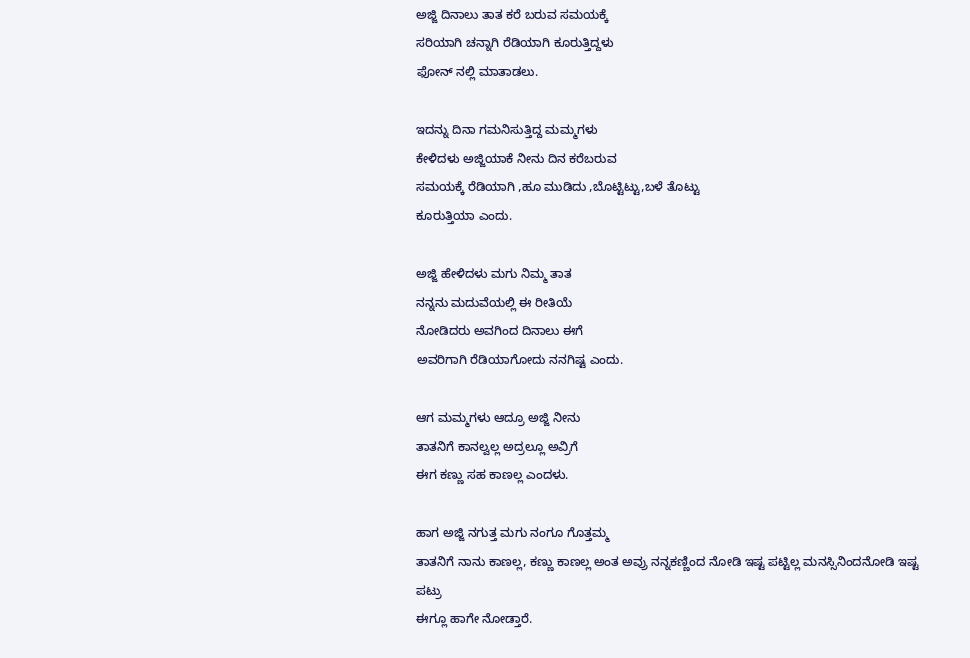ಅಜ್ಜಿ ದಿನಾಲು ತಾತ ಕರೆ ಬರುವ ಸಮಯಕ್ಕೆ
ಸರಿಯಾಗಿ ಚನ್ನಾಗಿ ರೆಡಿಯಾಗಿ ಕೂರುತ್ತಿದ್ದಳು
ಫೋನ್ ನಲ್ಲಿ ಮಾತಾಡಲು.

ಇದನ್ನು ದಿನಾ ಗಮನಿಸುತ್ತಿದ್ದ ಮಮ್ಮಗಳು
ಕೇಳಿದಳು ಅಜ್ಜಿಯಾಕೆ ನೀನು ದಿನ ಕರೆಬರುವ
ಸಮಯಕ್ಕೆ ರೆಡಿಯಾಗಿ ,ಹೂ ಮುಡಿದು ,ಬೊಟ್ಟಿಟ್ಟು,ಬಳೆ ತೊಟ್ಟು
ಕೂರುತ್ತಿಯಾ ಎಂದು.

ಅಜ್ಜಿ ಹೇಳಿದಳು ಮಗು ನಿಮ್ಮ ತಾತ
ನನ್ನನು ಮದುವೆಯಲ್ಲಿ ಈ ರೀತಿಯೆ
ನೋಡಿದರು ಅವಗಿಂದ ದಿನಾಲು ಈಗೆ
ಅವರಿಗಾಗಿ ರೆಡಿಯಾಗೋದು ನನಗಿಷ್ಟ ಎಂದು.

ಆಗ ಮಮ್ಮಗಳು ಆದ್ರೂ ಅಜ್ಜಿ ನೀನು
ತಾತನಿಗೆ ಕಾನಲ್ವಲ್ಲ ಅದ್ರಲ್ಲೂ ಅವ್ರಿಗೆ
ಈಗ ಕಣ್ಣು ಸಹ ಕಾಣಲ್ಲ ಎಂದಳು.

ಹಾಗ ಅಜ್ಜಿ ನಗುತ್ತ ಮಗು ನಂಗೂ ಗೊತ್ತಮ್ಮ
ತಾತನಿಗೆ ನಾನು ಕಾಣಲ್ಲ, ಕಣ್ಣು ಕಾಣಲ್ಲ ಅಂತ ಅವ್ರು ನನ್ನಕಣ್ಣಿಂದ ನೋಡಿ ಇಷ್ಟ ಪಟ್ಟಿಲ್ಲ ಮನಸ್ಸಿನಿಂದನೋಡಿ ಇಷ್ಟ ಪಟ್ರು
ಈಗ್ಲೂ ಹಾಗೇ ನೋಡ್ತಾರೆ.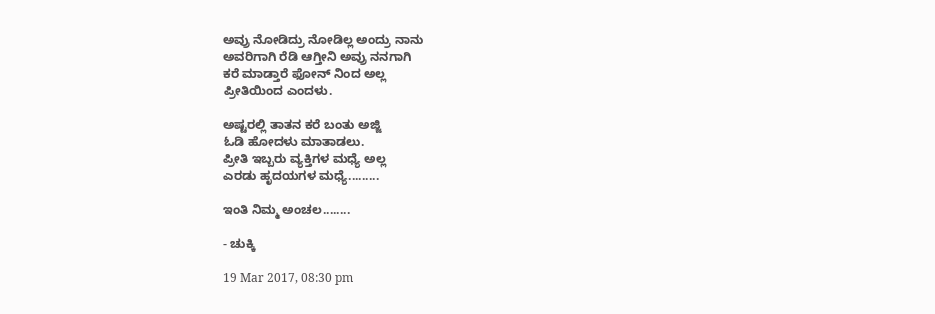ಅವ್ರು ನೋಡಿದ್ರು ನೋಡಿಲ್ಲ ಅಂದ್ರು ನಾನು
ಅವರಿಗಾಗಿ ರೆಡಿ ಆಗ್ತೀನಿ ಅವ್ರು ನನಗಾಗಿ
ಕರೆ ಮಾಡ್ತಾರೆ ಫೋನ್ ನಿಂದ ಅಲ್ಲ
ಪ್ರೀತಿಯಿಂದ ಎಂದಳು.

ಅಷ್ಟರಲ್ಲಿ ತಾತನ ಕರೆ ಬಂತು ಅಜ್ಜಿ
ಓಡಿ ಹೋದಳು ಮಾತಾಡಲು.
ಪ್ರೀತಿ ಇಬ್ಬರು ವ್ಯಕ್ತಿಗಳ ಮಧ್ಯೆ ಅಲ್ಲ
ಎರಡು ಹೃದಯಗಳ ಮಧ್ಯೆ.........

ಇಂತಿ ನಿಮ್ಮ ಅಂಚಲ........

- ಚುಕ್ಕಿ

19 Mar 2017, 08:30 pm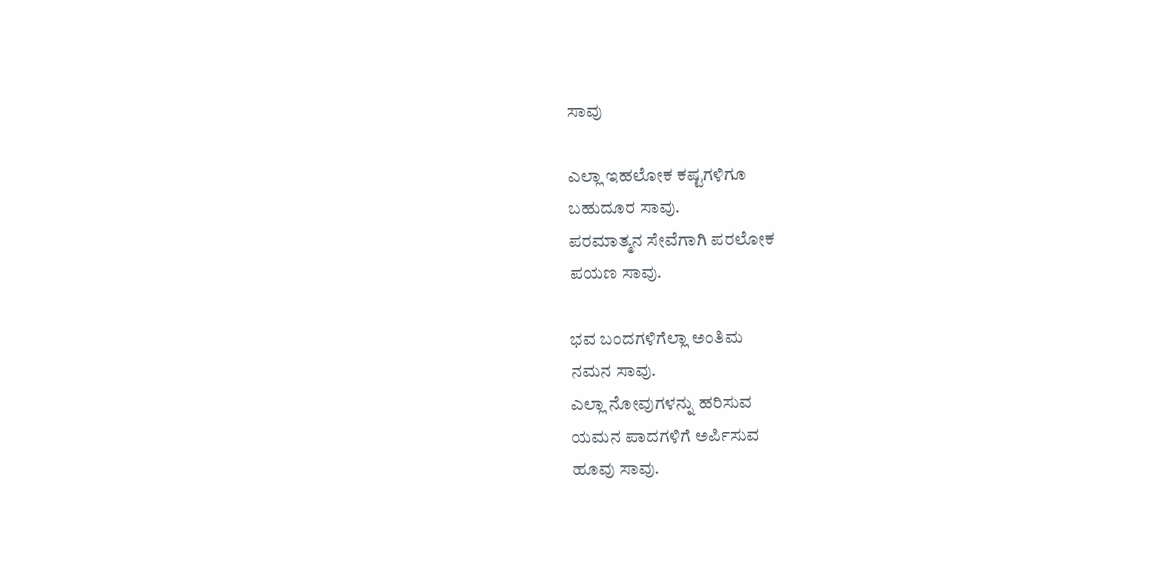ಸಾವು

ಎಲ್ಲಾ ಇಹಲೋಕ ಕಷ್ಟಗಳಿಗೂ
ಬಹುದೂರ ಸಾವು.
ಪರಮಾತ್ಮನ ಸೇವೆಗಾಗಿ ಪರಲೋಕ
ಪಯಣ ಸಾವು.

ಭವ ಬಂದಗಳಿಗೆಲ್ಲಾ ಅಂತಿಮ
ನಮನ ಸಾವು.
ಎಲ್ಲಾ ನೋವುಗಳನ್ನು ಹರಿಸುವ
ಯಮನ ಪಾದಗಳಿಗೆ ಅರ್ಪಿಸುವ
ಹೂವು ಸಾವು.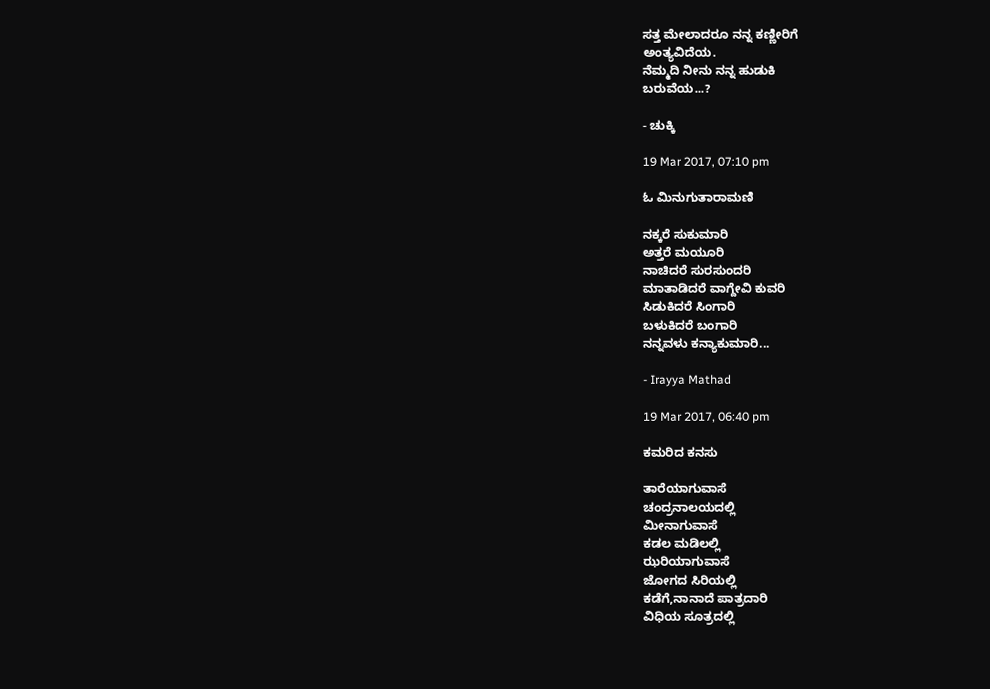ಸತ್ತ ಮೇಲಾದರೂ ನನ್ನ ಕಣ್ಣೀರಿಗೆ
ಅಂತ್ಯವಿದೆಯ.
ನೆಮ್ಮದಿ ನೀನು ನನ್ನ ಹುಡುಕಿ
ಬರುವೆಯ...?

- ಚುಕ್ಕಿ

19 Mar 2017, 07:10 pm

ಓ ಮಿನುಗುತಾರಾಮಣಿ

ನಕ್ಕರೆ ಸುಕುಮಾರಿ
ಅತ್ತರೆ ಮಯೂರಿ
ನಾಚಿದರೆ ಸುರಸುಂದರಿ
ಮಾತಾಡಿದರೆ ವಾಗ್ದೇವಿ ಕುವರಿ
ಸಿಡುಕಿದರೆ ಸಿಂಗಾರಿ
ಬಳುಕಿದರೆ ಬಂಗಾರಿ
ನನ್ನವಳು ಕನ್ಯಾಕುಮಾರಿ...

- Irayya Mathad

19 Mar 2017, 06:40 pm

ಕಮರಿದ ಕನಸು

ತಾರೆಯಾಗುವಾಸೆ
ಚಂದ್ರನಾಲಯದಲ್ಲಿ
ಮೀನಾಗುವಾಸೆ
ಕಡಲ ಮಡಿಲಲ್ಲಿ
ಝರಿಯಾಗುವಾಸೆ
ಜೋಗದ ಸಿರಿಯಲ್ಲಿ
ಕಡೆಗೆ,ನಾನಾದೆ ಪಾತ್ರದಾರಿ
ವಿಧಿಯ ಸೂತ್ರದಲ್ಲಿ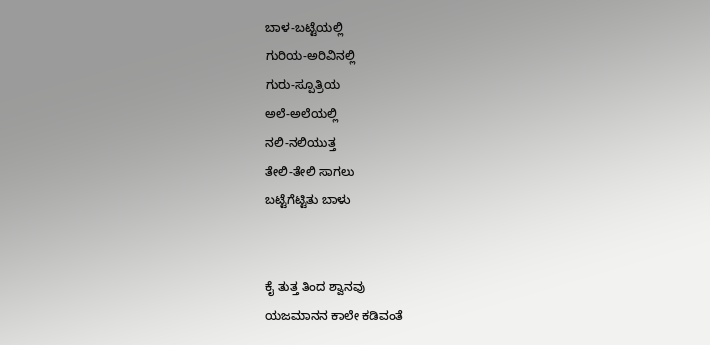ಬಾಳ-ಬಟ್ಟೆಯಲ್ಲಿ
ಗುರಿಯ-ಅರಿವಿನಲ್ಲಿ
ಗುರು-ಸ್ಪೂತ್ರಿಯ
ಅಲೆ-ಅಲೆಯಲ್ಲಿ
ನಲಿ-ನಲಿಯುತ್ತ
ತೇಲಿ-ತೇಲಿ ಸಾಗಲು
ಬಟ್ಟೆಗೆಟ್ಟಿತು ಬಾಳು


ಕೈ ತುತ್ತ ತಿಂದ ಶ್ವಾನವು
ಯಜಮಾನನ ಕಾಲೇ ಕಡಿವಂತೆ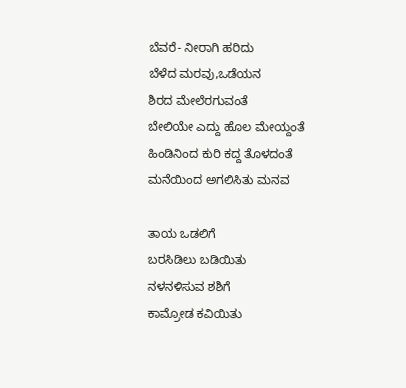ಬೆವರೆ- ನೀರಾಗಿ ಹರಿದು
ಬೆಳೆದ ಮರವು,ಒಡೆಯನ
ಶಿರದ ಮೇಲೆರಗುವಂತೆ
ಬೇಲಿಯೇ ಎದ್ದು ಹೊಲ ಮೇಯ್ದಂತೆ
ಹಿಂಡಿನಿಂದ ಕುರಿ ಕದ್ದ ತೊಳದಂತೆ
ಮನೆಯಿಂದ ಅಗಲಿಸಿತು ಮನವ

ತಾಯ ಒಡಲಿಗೆ
ಬರಸಿಡಿಲು ಬಡಿಯಿತು
ನಳನಳಿಸುವ ಶಶಿಗೆ
ಕಾಮ್ರೋಡ ಕವಿಯಿತು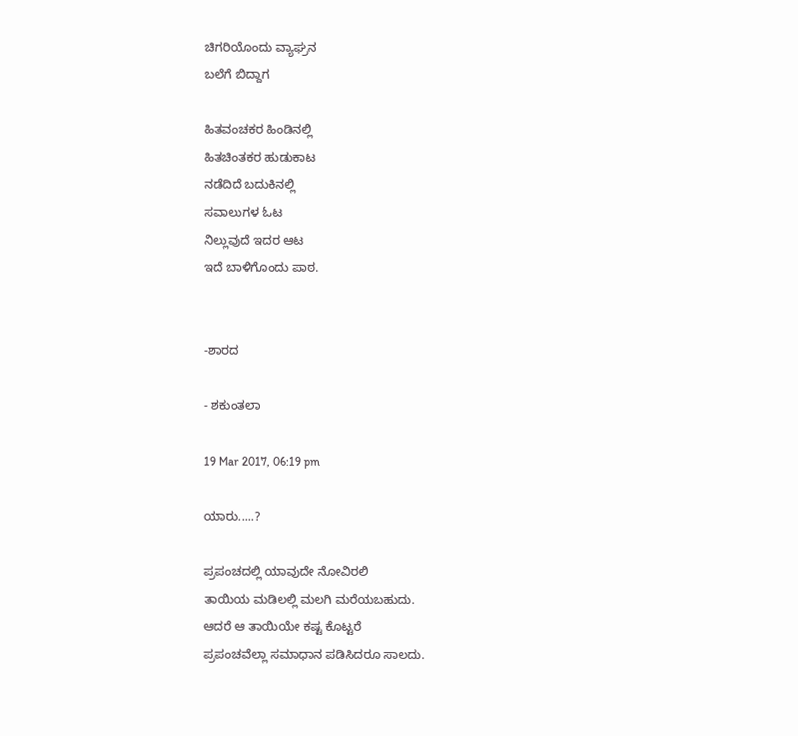ಚಿಗರಿಯೊಂದು ವ್ಯಾಘ್ರನ
ಬಲೆಗೆ ಬಿದ್ದಾಗ

ಹಿತವಂಚಕರ ಹಿಂಡಿನಲ್ಲಿ
ಹಿತಚಿಂತಕರ ಹುಡುಕಾಟ
ನಡೆದಿದೆ ಬದುಕಿನಲ್ಲಿ
ಸವಾಲುಗಳ ಓಟ
ನಿಲ್ಲುವುದೆ ಇದರ ಆಟ
ಇದೆ ಬಾಳಿಗೊಂದು ಪಾಠ.


-ಶಾರದ

- ಶಕುಂತಲಾ

19 Mar 2017, 06:19 pm

ಯಾರು.....?

ಪ್ರಪಂಚದಲ್ಲಿ ಯಾವುದೇ ನೋವಿರಲಿ
ತಾಯಿಯ ಮಡಿಲಲ್ಲಿ ಮಲಗಿ ಮರೆಯಬಹುದು.
ಆದರೆ ಆ ತಾಯಿಯೇ ಕಷ್ಟ ಕೊಟ್ಟರೆ
ಪ್ರಪಂಚವೆಲ್ಲಾ ಸಮಾಧಾನ ಪಡಿಸಿದರೂ ಸಾಲದು.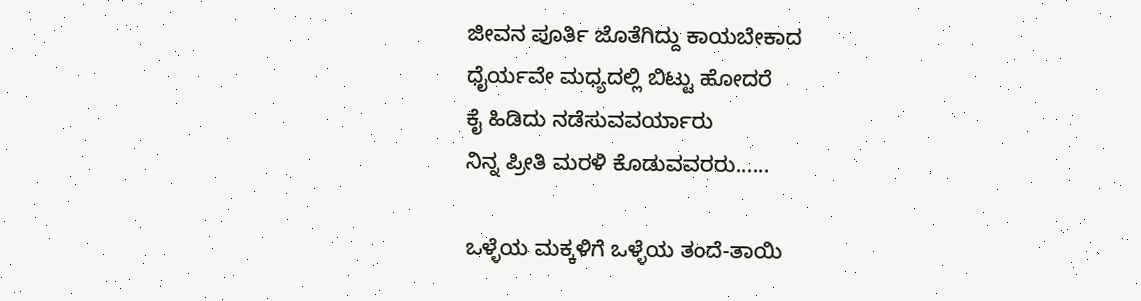ಜೀವನ ಪೂರ್ತಿ ಜೊತೆಗಿದ್ದು ಕಾಯಬೇಕಾದ
ಧೈರ್ಯವೇ ಮಧ್ಯದಲ್ಲಿ ಬಿಟ್ಟು ಹೋದರೆ
ಕೈ ಹಿಡಿದು ನಡೆಸುವವರ್ಯಾರು
ನಿನ್ನ ಪ್ರೀತಿ ಮರಳಿ ಕೊಡುವವರರು......

ಒಳ್ಳೆಯ ಮಕ್ಕಳಿಗೆ ಒಳ್ಳೆಯ ತಂದೆ-ತಾಯಿ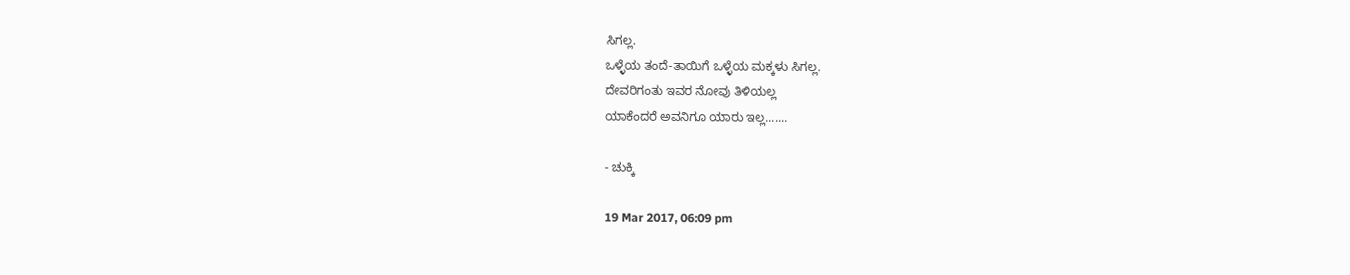ಸಿಗಲ್ಲ.
ಒಳ್ಳೆಯ ತಂದೆ-ತಾಯಿಗೆ ಒಳ್ಳೆಯ ಮಕ್ಕಳು ಸಿಗಲ್ಲ.
ದೇವರಿಗಂತು ಇವರ ನೋವು ತಿಳಿಯಲ್ಲ
ಯಾಕೆಂದರೆ ಅವನಿಗೂ ಯಾರು ಇಲ್ಲ.......

- ಚುಕ್ಕಿ

19 Mar 2017, 06:09 pm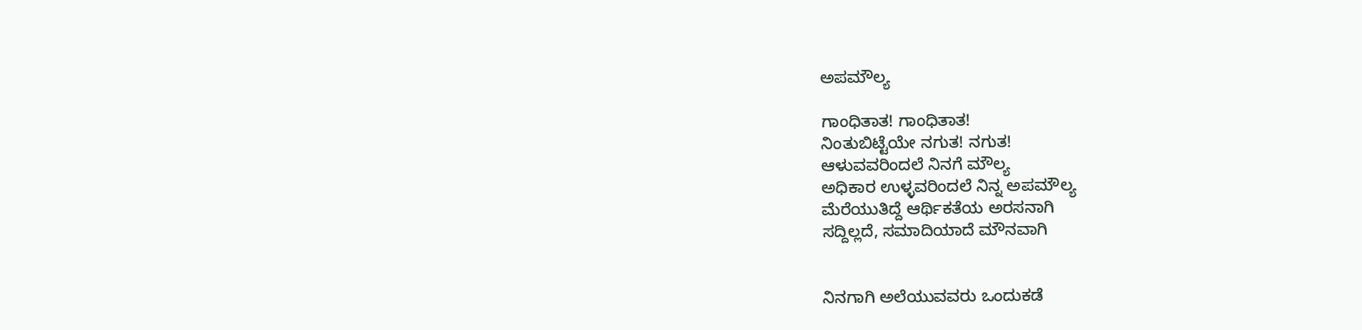ಅಪಮೌಲ್ಯ

ಗಾಂಧಿತಾತ! ಗಾಂಧಿತಾತ!
ನಿಂತುಬಿಟ್ಟೆಯೇ ನಗುತ! ನಗುತ!
ಆಳುವವರಿಂದಲೆ ನಿನಗೆ ಮೌಲ್ಯ
ಅಧಿಕಾರ ಉಳ್ಳವರಿಂದಲೆ ನಿನ್ನ ಅಪಮೌಲ್ಯ
ಮೆರೆಯುತಿದ್ದೆ ಆರ್ಥಿಕತೆಯ ಅರಸನಾಗಿ
ಸದ್ದಿಲ್ಲದೆ, ಸಮಾದಿಯಾದೆ ಮೌನವಾಗಿ


ನಿನಗಾಗಿ ಅಲೆಯುವವರು ಒಂದುಕಡೆ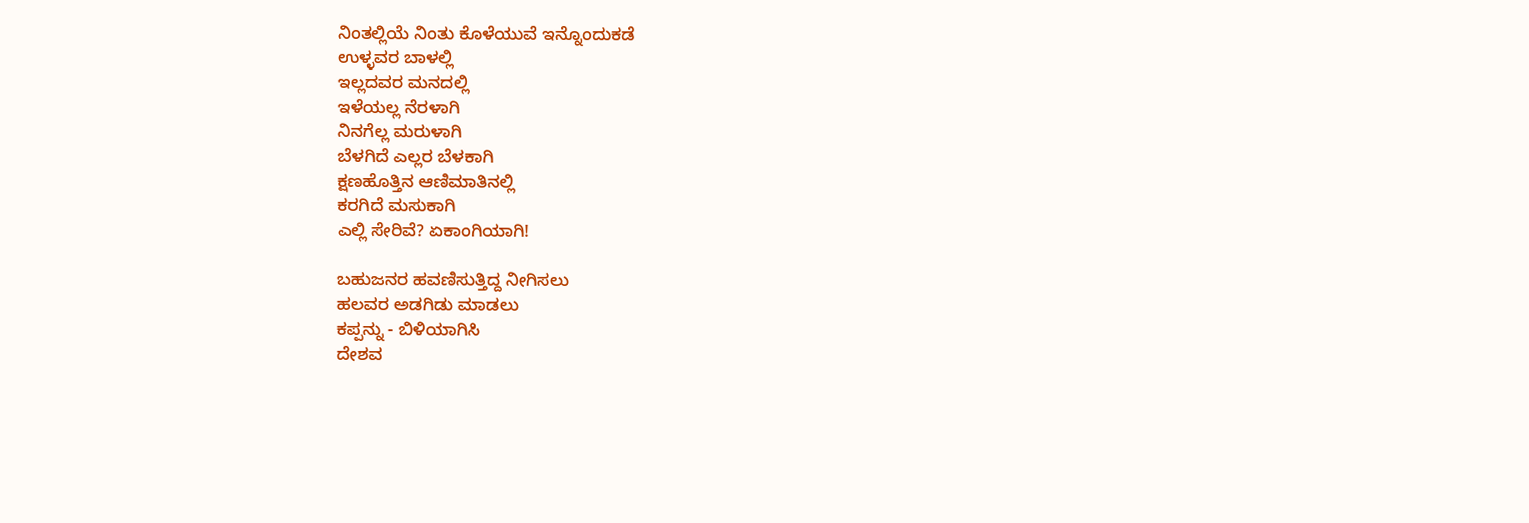ನಿಂತಲ್ಲಿಯೆ ನಿಂತು ಕೊಳೆಯುವೆ ಇನ್ನೊಂದುಕಡೆ
ಉಳ್ಳವರ ಬಾಳಲ್ಲಿ
ಇಲ್ಲದವರ ಮನದಲ್ಲಿ
ಇಳೆಯಲ್ಲ ನೆರಳಾಗಿ
ನಿನಗೆಲ್ಲ ಮರುಳಾಗಿ
ಬೆಳಗಿದೆ ಎಲ್ಲರ ಬೆಳಕಾಗಿ
ಕ್ಷಣಹೊತ್ತಿನ ಆಣಿಮಾತಿನಲ್ಲಿ
ಕರಗಿದೆ ಮಸುಕಾಗಿ
ಎಲ್ಲಿ ಸೇರಿವೆ? ಏಕಾಂಗಿಯಾಗಿ!

ಬಹುಜನರ ಹವಣಿಸುತ್ತಿದ್ದ ನೀಗಿಸಲು
ಹಲವರ ಅಡಗಿಡು ಮಾಡಲು
ಕಪ್ಪನ್ನು - ಬಿಳಿಯಾಗಿಸಿ
ದೇಶವ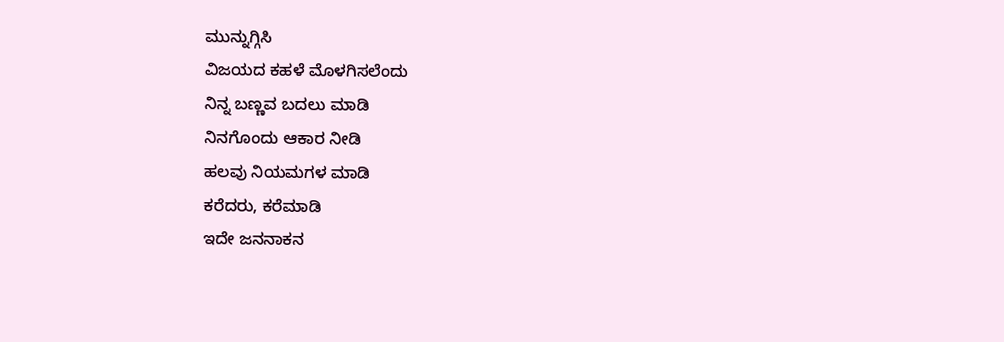ಮುನ್ನುಗ್ಗಿಸಿ
ವಿಜಯದ ಕಹಳೆ ಮೊಳಗಿಸಲೆಂದು
ನಿನ್ನ ಬಣ್ಣವ ಬದಲು ಮಾಡಿ
ನಿನಗೊಂದು ಆಕಾರ ನೀಡಿ
ಹಲವು ನಿಯಮಗಳ ಮಾಡಿ
ಕರೆದರು, ಕರೆಮಾಡಿ
ಇದೇ ಜನನಾಕನ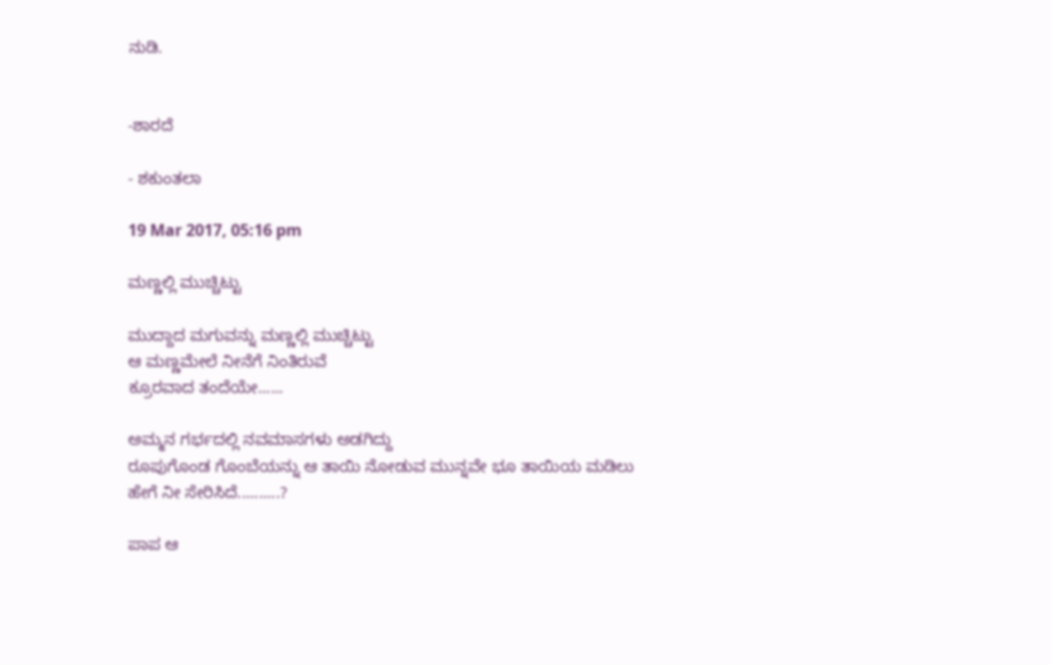ನುಡಿ.


-ಶಾರದೆ

- ಶಕುಂತಲಾ

19 Mar 2017, 05:16 pm

ಮಣ್ಣಲ್ಲಿ ಮುಚ್ಚಿಟ್ಟು

ಮುದ್ದಾದ ಮಗುವನ್ನು ಮಣ್ಣಲ್ಲಿ ಮುಚ್ಚಿಟ್ಟು
ಆ ಮಣ್ಣಮೇಲೆ ನೀನೆಗೆ ನಿಂತಿರುವೆ
ಕ್ರೂರವಾದ ತಂದೆಯೇ......

ಅಮ್ಮನ ಗರ್ಭದಲ್ಲಿ ನವಮಾಸಗಳು ಅಡಗಿದ್ದು
ರೂಪುಗೊಂಡ ಗೊಂಬೆಯನ್ನು ಆ ತಾಯಿ ನೋಡುವ ಮುನ್ನವೇ ಭೂ ತಾಯಿಯ ಮಡಿಲು
ಹೇಗೆ ನೀ ಸೇರಿಸಿದೆ..........?

ಪಾಪ ಆ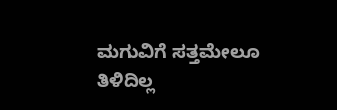ಮಗುವಿಗೆ ಸತ್ತಮೇಲೂ ತಿಳಿದಿಲ್ಲ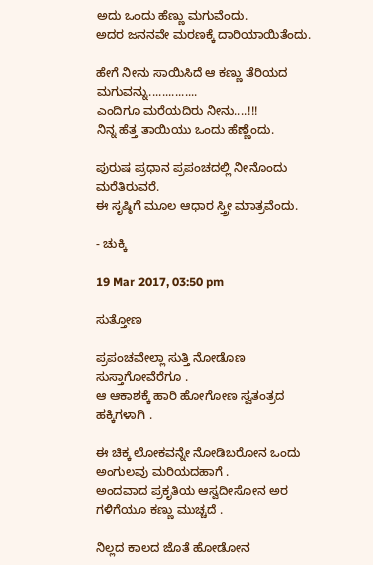ಅದು ಒಂದು ಹೆಣ್ಣು ಮಗುವೆಂದು.
ಅದರ ಜನನವೇ ಮರಣಕ್ಕೆ ದಾರಿಯಾಯಿತೆಂದು.

ಹೇಗೆ ನೀನು ಸಾಯಿಸಿದೆ ಆ ಕಣ್ಣು ತೆರಿಯದ
ಮಗುವನ್ನು...............
ಎಂದಿಗೂ ಮರೆಯದಿರು ನೀನು....!!!
ನಿನ್ನ ಹೆತ್ತ ತಾಯಿಯು ಒಂದು ಹೆಣ್ಣೆಂದು.

ಪುರುಷ ಪ್ರಧಾನ ಪ್ರಪಂಚದಲ್ಲಿ ನೀನೊಂದು
ಮರೆತಿರುವರೆ.
ಈ ಸೃಷ್ಠಿಗೆ ಮೂಲ ಆಧಾರ ಸ್ತ್ರೀ ಮಾತ್ರವೆಂದು.

- ಚುಕ್ಕಿ

19 Mar 2017, 03:50 pm

ಸುತ್ತೋಣ

ಪ್ರಪಂಚವೇಲ್ಲಾ ಸುತ್ತಿ ನೋಡೊಣ ಸುಸ್ತಾಗೋವೆರೆಗೂ .
ಆ ಆಕಾಶಕ್ಕೆ ಹಾರಿ ಹೋಗೋಣ ಸ್ವತಂತ್ರದ ಹಕ್ಕಿಗಳಾಗಿ .

ಈ ಚಿಕ್ಕ ಲೋಕವನ್ನೇ ನೋಡಿಬರೋನ ಒಂದು ಅಂಗುಲವು ಮರಿಯದಹಾಗೆ .
ಅಂದವಾದ ಪ್ರಕೃತಿಯ ಆಸ್ವದೀಸೋನ ಅರ ಗಳಿಗೆಯೂ ಕಣ್ಣು ಮುಚ್ಚದೆ .

ನಿಲ್ಲದ ಕಾಲದ ಜೊತೆ ಹೋಡೋನ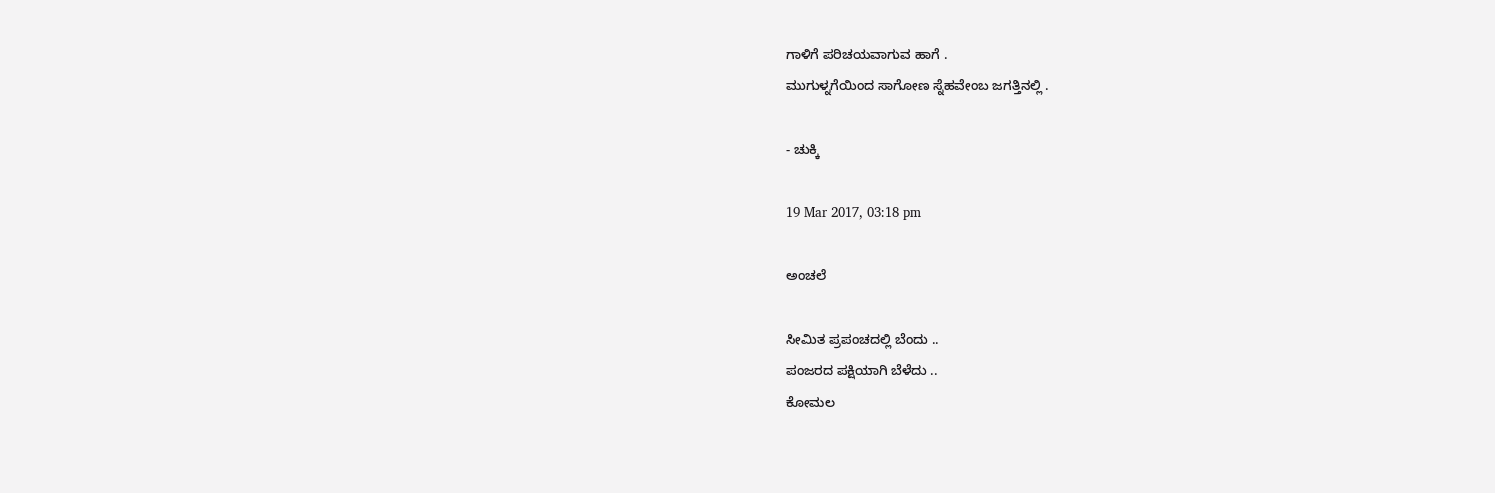ಗಾಳಿಗೆ ಪರಿಚಯವಾಗುವ ಹಾಗೆ .
ಮುಗುಳ್ನಗೆಯಿಂದ ಸಾಗೋಣ ಸ್ನೆಹವೇಂಬ ಜಗತ್ತಿನಲ್ಲಿ .

- ಚುಕ್ಕಿ

19 Mar 2017, 03:18 pm

ಅಂಚಲೆ

ಸೀಮಿತ ಪ್ರಪಂಚದಲ್ಲಿ ಬೆಂದು ..
ಪಂಜರದ ಪಕ್ಷಿಯಾಗಿ ಬೆಳೆದು ..
ಕೋಮಲ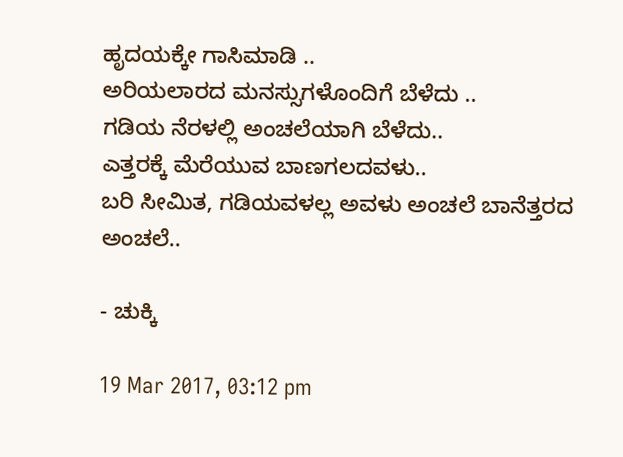ಹೃದಯಕ್ಕೇ ಗಾಸಿಮಾಡಿ ..
ಅರಿಯಲಾರದ ಮನಸ್ಸುಗಳೊಂದಿಗೆ ಬೆಳೆದು ..
ಗಡಿಯ ನೆರಳಲ್ಲಿ ಅಂಚಲೆಯಾಗಿ ಬೆಳೆದು..
ಎತ್ತರಕ್ಕೆ ಮೆರೆಯುವ ಬಾಣಗಲದವಳು..
ಬರಿ ಸೀಮಿತ, ಗಡಿಯವಳಲ್ಲ ಅವಳು ಅಂಚಲೆ ಬಾನೆತ್ತರದ ಅಂಚಲೆ..

- ಚುಕ್ಕಿ

19 Mar 2017, 03:12 pm